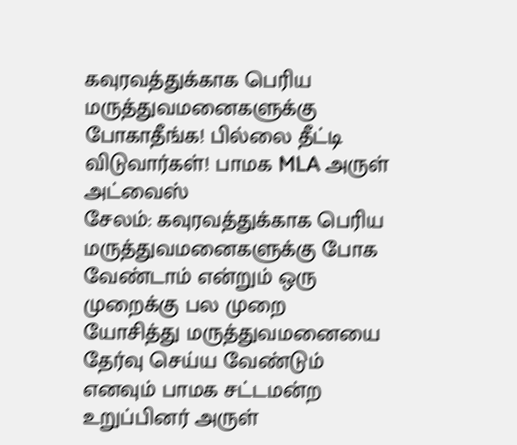கவுரவத்துக்காக பெரிய மருத்துவமனைகளுக்கு போகாதீங்க! பில்லை தீட்டி விடுவார்கள்! பாமக MLA அருள் அட்வைஸ்
சேலம்: கவுரவத்துக்காக பெரிய மருத்துவமனைகளுக்கு போக வேண்டாம் என்றும் ஒரு முறைக்கு பல முறை யோசித்து மருத்துவமனையை தேர்வு செய்ய வேண்டும் எனவும் பாமக சட்டமன்ற உறுப்பினர் அருள்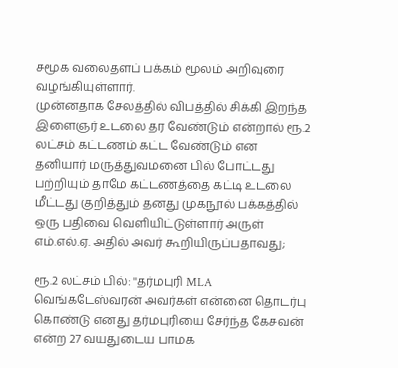சமூக வலைதளப் பக்கம் மூலம் அறிவுரை வழங்கியுள்ளார்.
முன்னதாக சேலத்தில் விபத்தில் சிக்கி இறந்த இளைஞர் உடலை தர வேண்டும் என்றால் ரூ.2 லட்சம் கட்டணம் கட்ட வேண்டும் என தனியார் மருத்துவமனை பில் போட்டது பற்றியும் தாமே கட்டணத்தை கட்டி உடலை மீட்டது குறித்தும் தனது முகநூல் பக்கத்தில் ஒரு பதிவை வெளியிட்டுள்ளார் அருள் எம்.எல்.ஏ. அதில் அவர் கூறியிருப்பதாவது;

ரூ.2 லட்சம் பில்: ''தர்மபுரி MLA வெங்கடேஸ்வரன் அவர்கள் என்னை தொடர்பு கொண்டு எனது தர்மபுரியை சேர்ந்த கேசவன் என்ற 27 வயதுடைய பாமக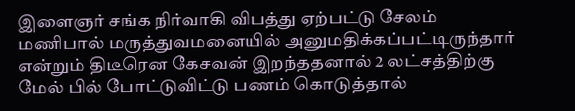இளைஞர் சங்க நிர்வாகி விபத்து ஏற்பட்டு சேலம் மணிபால் மருத்துவமனையில் அனுமதிக்கப்பட்டிருந்தார் என்றும் திடீரென கேசவன் இறந்ததனால் 2 லட்சத்திற்கு மேல் பில் போட்டுவிட்டு பணம் கொடுத்தால்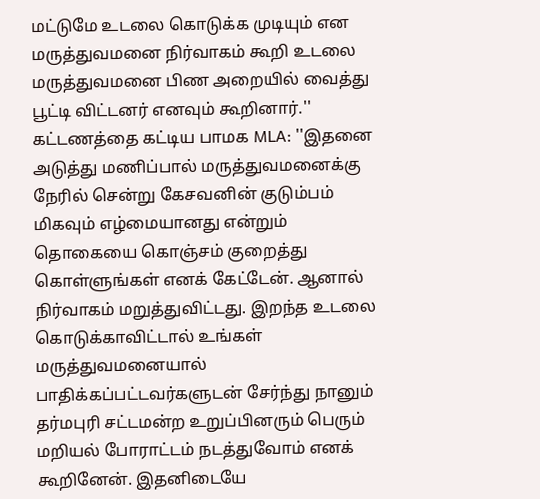மட்டுமே உடலை கொடுக்க முடியும் என மருத்துவமனை நிர்வாகம் கூறி உடலை மருத்துவமனை பிண அறையில் வைத்து பூட்டி விட்டனர் எனவும் கூறினார்.''
கட்டணத்தை கட்டிய பாமக MLA: ''இதனை அடுத்து மணிப்பால் மருத்துவமனைக்கு நேரில் சென்று கேசவனின் குடும்பம் மிகவும் எழ்மையானது என்றும் தொகையை கொஞ்சம் குறைத்து கொள்ளுங்கள் எனக் கேட்டேன். ஆனால் நிர்வாகம் மறுத்துவிட்டது. இறந்த உடலை கொடுக்காவிட்டால் உங்கள் மருத்துவமனையால் பாதிக்கப்பட்டவர்களுடன் சேர்ந்து நானும் தர்மபுரி சட்டமன்ற உறுப்பினரும் பெரும் மறியல் போராட்டம் நடத்துவோம் எனக் கூறினேன். இதனிடையே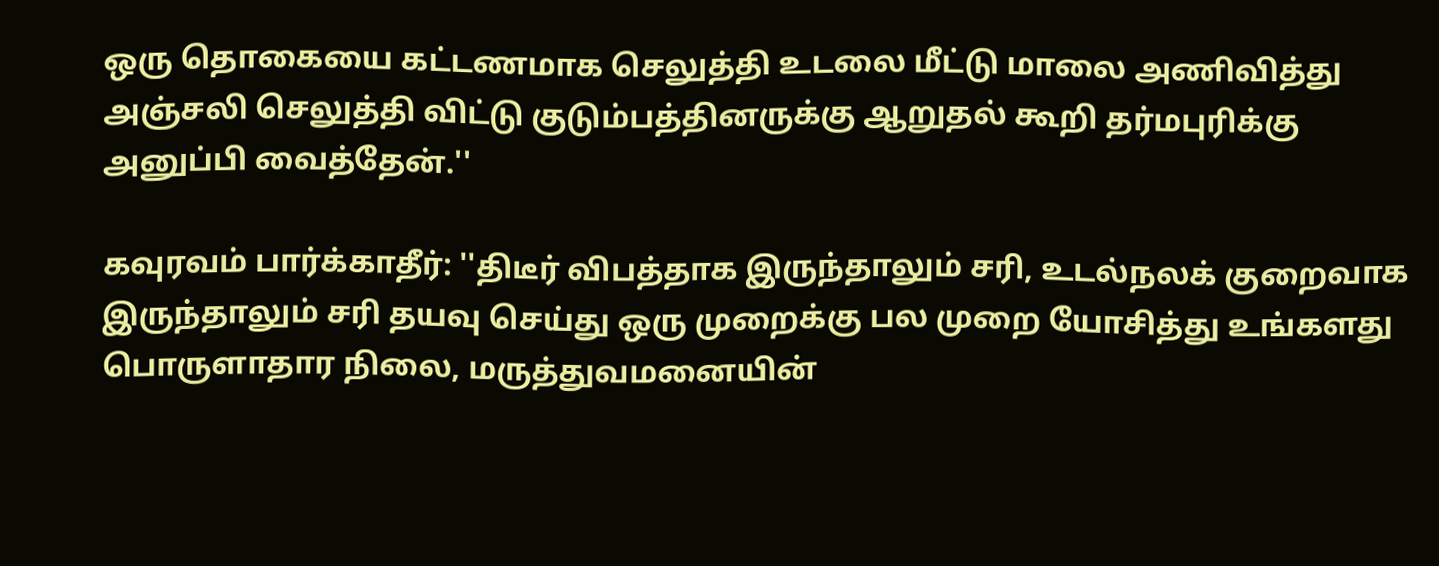ஒரு தொகையை கட்டணமாக செலுத்தி உடலை மீட்டு மாலை அணிவித்து அஞ்சலி செலுத்தி விட்டு குடும்பத்தினருக்கு ஆறுதல் கூறி தர்மபுரிக்கு அனுப்பி வைத்தேன்.''

கவுரவம் பார்க்காதீர்: ''திடீர் விபத்தாக இருந்தாலும் சரி, உடல்நலக் குறைவாக இருந்தாலும் சரி தயவு செய்து ஒரு முறைக்கு பல முறை யோசித்து உங்களது பொருளாதார நிலை, மருத்துவமனையின்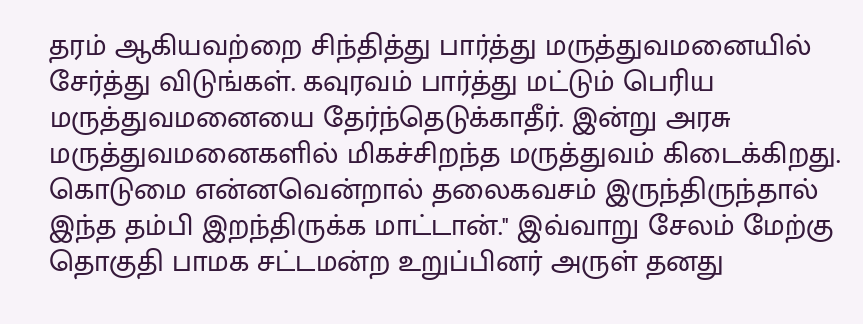தரம் ஆகியவற்றை சிந்தித்து பார்த்து மருத்துவமனையில் சேர்த்து விடுங்கள். கவுரவம் பார்த்து மட்டும் பெரிய மருத்துவமனையை தேர்ந்தெடுக்காதீர். இன்று அரசு மருத்துவமனைகளில் மிகச்சிறந்த மருத்துவம் கிடைக்கிறது. கொடுமை என்னவென்றால் தலைகவசம் இருந்திருந்தால் இந்த தம்பி இறந்திருக்க மாட்டான்.'' இவ்வாறு சேலம் மேற்கு தொகுதி பாமக சட்டமன்ற உறுப்பினர் அருள் தனது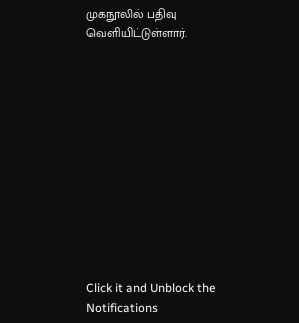முகநூலில் பதிவு வெளியிட்டுள்ளார்.












Click it and Unblock the Notifications